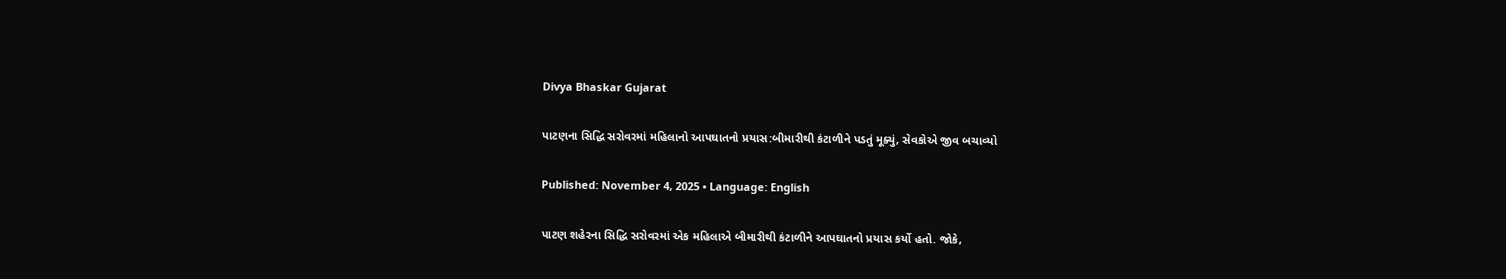Divya Bhaskar Gujarat

પાટણના સિદ્ધિ સરોવરમાં મહિલાનો આપઘાતનો પ્રયાસ:બીમારીથી કંટાળીને પડતું મૂક્યું, સેવકોએ જીવ બચાવ્યો

Published: November 4, 2025 • Language: English

પાટણ શહેરના સિદ્ધિ સરોવરમાં એક મહિલાએ બીમારીથી કંટાળીને આપઘાતનો પ્રયાસ કર્યો હતો. જોકે,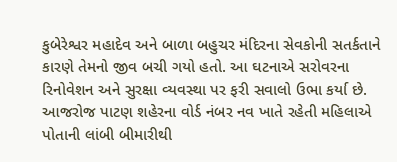કુબેરેશ્વર મહાદેવ અને બાળા બહુચર મંદિરના સેવકોની સતર્કતાને કારણે તેમનો જીવ બચી ગયો હતો. આ ઘટનાએ સરોવરના રિનોવેશન અને સુરક્ષા વ્યવસ્થા પર ફરી સવાલો ઉભા કર્યા છે. આજરોજ પાટણ શહેરના વોર્ડ નંબર નવ ખાતે રહેતી મહિલાએ પોતાની લાંબી બીમારીથી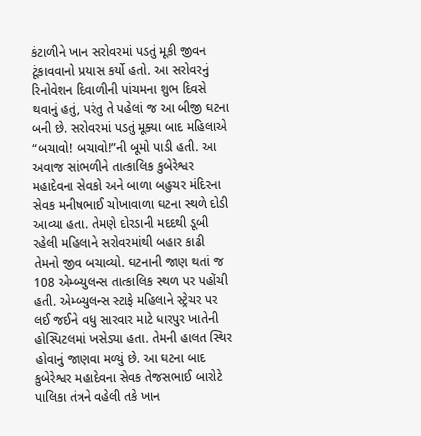કંટાળીને ખાન સરોવરમાં પડતું મૂકી જીવન ટૂંકાવવાનો પ્રયાસ કર્યો હતો. આ સરોવરનું રિનોવેશન દિવાળીની પાંચમના શુભ દિવસે થવાનું હતું, પરંતુ તે પહેલાં જ આ બીજી ઘટના બની છે. સરોવરમાં પડતું મૂક્યા બાદ મહિલાએ “બચાવો! બચાવો!”ની બૂમો પાડી હતી. આ અવાજ સાંભળીને તાત્કાલિક કુબેરેશ્વર મહાદેવના સેવકો અને બાળા બહુચર મંદિરના સેવક મનીષભાઈ ચોખાવાળા ઘટના સ્થળે દોડી આવ્યા હતા. તેમણે દોરડાની મદદથી ડૂબી રહેલી મહિલાને સરોવરમાંથી બહાર કાઢી તેમનો જીવ બચાવ્યો. ઘટનાની જાણ થતાં જ 108 એમ્બ્યુલન્સ તાત્કાલિક સ્થળ પર પહોંચી હતી. એમ્બ્યુલન્સ સ્ટાફે મહિલાને સ્ટ્રેચર પર લઈ જઈને વધુ સારવાર માટે ધારપુર ખાતેની હોસ્પિટલમાં ખસેડ્યા હતા. તેમની હાલત સ્થિર હોવાનું જાણવા મળ્યું છે. આ ઘટના બાદ કુબેરેશ્વર મહાદેવના સેવક તેજસભાઈ બારોટે પાલિકા તંત્રને વહેલી તકે ખાન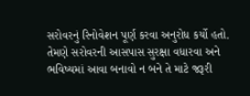સરોવરનું રિનોવેશન પૂર્ણ કરવા અનુરોધ કર્યો હતો. તેમણે સરોવરની આસપાસ સુરક્ષા વધારવા અને ભવિષ્યમાં આવા બનાવો ન બને તે માટે જરૂરી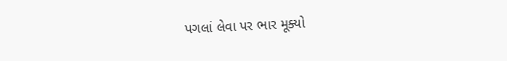પગલાં લેવા પર ભાર મૂક્યો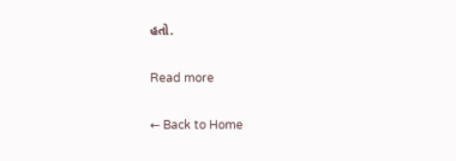હતો.

Read more

← Back to Home